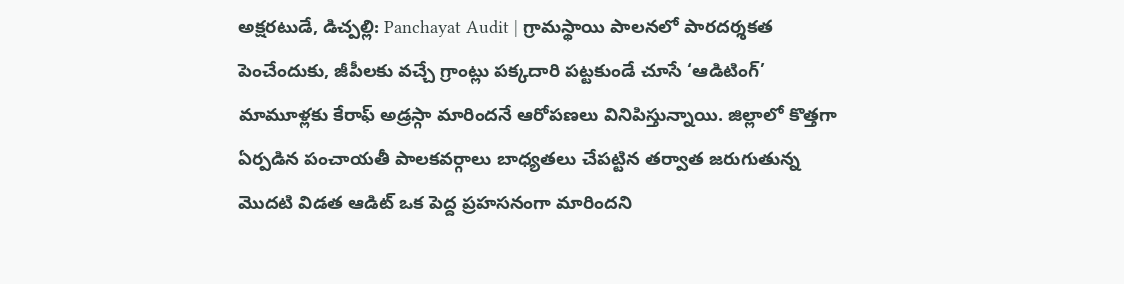అక్షరటుడే, డిచ్పల్లి: Panchayat Audit | గ్రామస్థాయి పాలనలో పారదర్శకత పెంచేందుకు, జీపీలకు వచ్చే గ్రాంట్లు పక్కదారి పట్టకుండే చూసే ‘ఆడిటింగ్’ మామూళ్లకు కేరాఫ్ అడ్రస్గా మారిందనే ఆరోపణలు వినిపిస్తున్నాయి. జిల్లాలో కొత్తగా ఏర్పడిన పంచాయతీ పాలకవర్గాలు బాధ్యతలు చేపట్టిన తర్వాత జరుగుతున్న మొదటి విడత ఆడిట్ ఒక పెద్ద ప్రహసనంగా మారిందని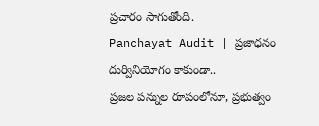ప్రచారం సాగుతోంది.
Panchayat Audit | ప్రజాధనం దుర్వినియోగం కాకుండా..
ప్రజల పన్నుల రూపంలోనూ, ప్రభుత్వం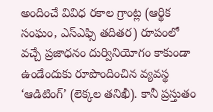అందించే వివిధ రకాల గ్రాంట్ల (ఆర్థిక సంఘం, ఎస్ఎఫ్సి తదితర) రూపంలో వచ్చే ప్రజాధనం దుర్వినియోగం కాకుండా ఉండేందుకు రూపొందించిన వ్యవస్థ ‘ఆడిటింగ్’ (లెక్కల తనిఖీ). కానీ ప్రస్తుతం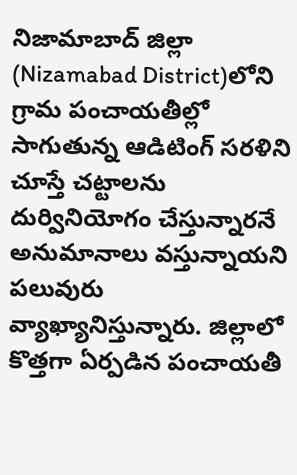నిజామాబాద్ జిల్లా (Nizamabad District)లోని గ్రామ పంచాయతీల్లో సాగుతున్న ఆడిటింగ్ సరళిని చూస్తే చట్టాలను దుర్వినియోగం చేస్తున్నారనే అనుమానాలు వస్తున్నాయని పలువురు వ్యాఖ్యానిస్తున్నారు. జిల్లాలో కొత్తగా ఏర్పడిన పంచాయతీ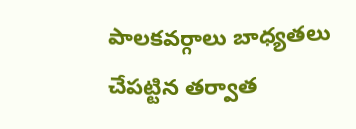పాలకవర్గాలు బాధ్యతలు చేపట్టిన తర్వాత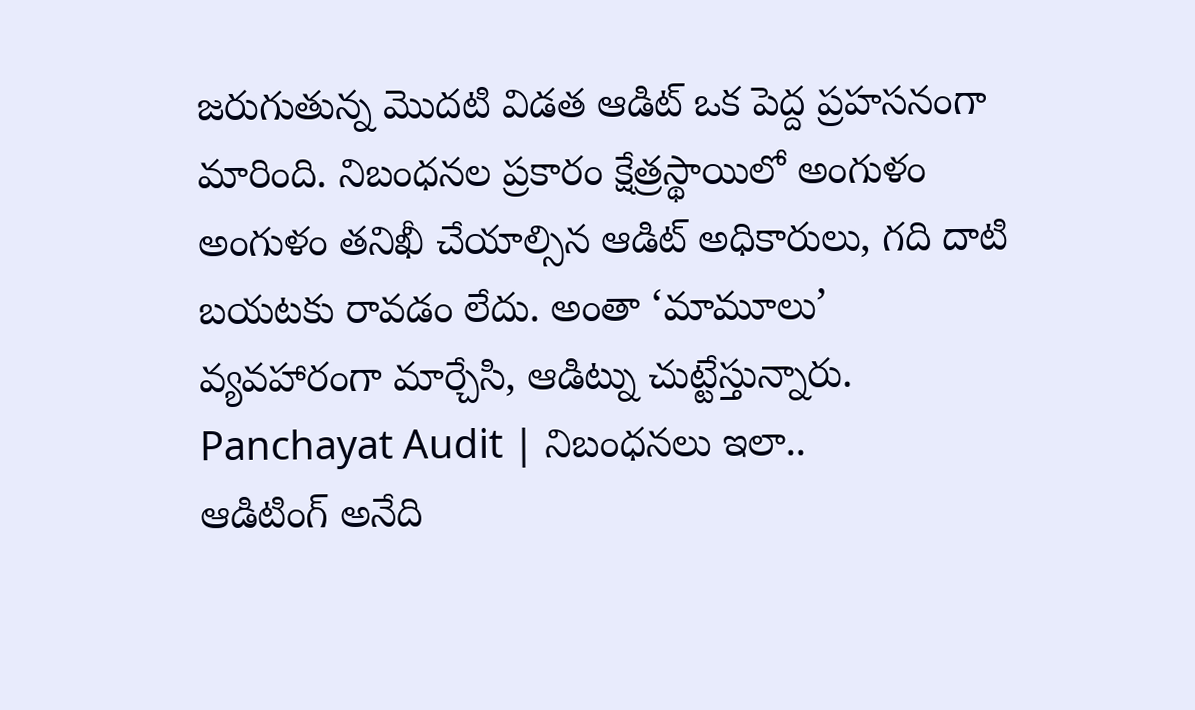జరుగుతున్న మొదటి విడత ఆడిట్ ఒక పెద్ద ప్రహసనంగా మారింది. నిబంధనల ప్రకారం క్షేత్రస్థాయిలో అంగుళం అంగుళం తనిఖీ చేయాల్సిన ఆడిట్ అధికారులు, గది దాటి బయటకు రావడం లేదు. అంతా ‘మామూలు’ వ్యవహారంగా మార్చేసి, ఆడిట్ను చుట్టేస్తున్నారు.
Panchayat Audit | నిబంధనలు ఇలా..
ఆడిటింగ్ అనేది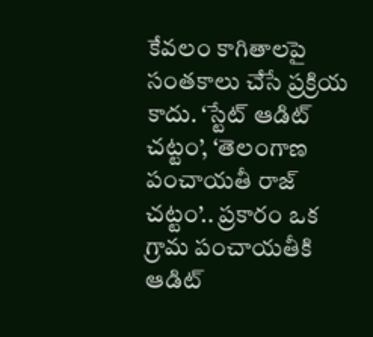కేవలం కాగితాలపై సంతకాలు చేసే ప్రక్రియ కాదు. ‘స్టేట్ ఆడిట్ చట్టం’, ‘తెలంగాణ పంచాయతీ రాజ్ చట్టం’.. ప్రకారం ఒక గ్రామ పంచాయతీకి ఆడిట్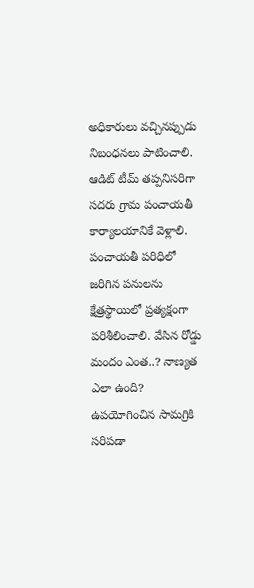అధికారులు వచ్చినప్పుడు నిబంధనలు పాటించాలి. ఆడిట్ టీమ్ తప్పనిసరిగా సదరు గ్రామ పంచాయతీ కార్యాలయానికే వెళ్లాలి. పంచాయతీ పరిధిలో జరిగిన పనులను క్షేత్రస్థాయిలో ప్రత్యక్షంగా పరిశీలించాలి. వేసిన రోడ్డు మందం ఎంత..? నాణ్యత ఎలా ఉంది? ఉపయోగించిన సామగ్రికి సరిపడా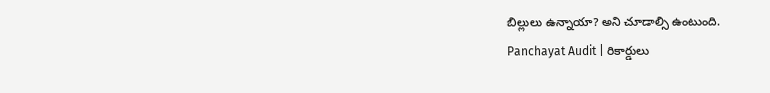బిల్లులు ఉన్నాయా? అని చూడాల్సి ఉంటుంది.
Panchayat Audit | రికార్డులు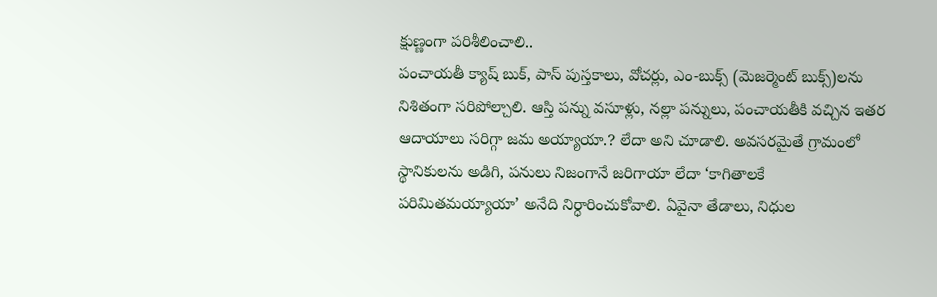క్షుణ్ణంగా పరిశీలించాలి..
పంచాయతీ క్యాష్ బుక్, పాస్ పుస్తకాలు, వోచర్లు, ఎం-బుక్స్ (మెజర్మెంట్ బుక్స్)లను నిశితంగా సరిపోల్చాలి. ఆస్తి పన్ను వసూళ్లు, నల్లా పన్నులు, పంచాయతీకి వచ్చిన ఇతర ఆదాయాలు సరిగ్గా జమ అయ్యాయా.? లేదా అని చూడాలి. అవసరమైతే గ్రామంలో స్థానికులను అడిగి, పనులు నిజంగానే జరిగాయా లేదా ‘కాగితాలకే పరిమితమయ్యాయా’ అనేది నిర్ధారించుకోవాలి. ఏవైనా తేడాలు, నిధుల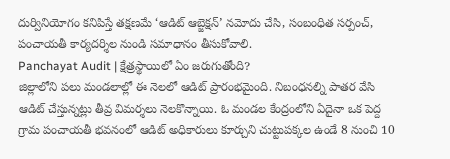దుర్వినియోగం కనిపిస్తే తక్షణమే ‘ఆడిట్ ఆబ్జెక్షన్’ నమోదు చేసి, సంబంధిత సర్పంచ్, పంచాయతీ కార్యదర్శిల నుండి సమాధానం తీసుకోవాలి.
Panchayat Audit | క్షేత్రస్థాయిలో ఏం జరుగుతోంది?
జిల్లాలోని పలు మండలాల్లో ఈ నెలలో ఆడిట్ ప్రారంభమైంది. నిబంధనల్ని పాతర వేసి ఆడిట్ చేస్తున్నట్లు తీవ్ర విమర్శలు నెలకొన్నాయి. ఓ మండల కేంద్రంలోని ఏదైనా ఒక పెద్ద గ్రామ పంచాయతీ భవనంలో ఆడిట్ అధికారులు కూర్చుని చుట్టుపక్కల ఉండే 8 నుంచి 10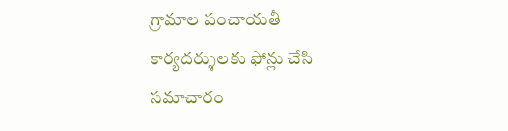గ్రామాల పంచాయతీ కార్యదర్శులకు ఫోన్లు చేసి సమాచారం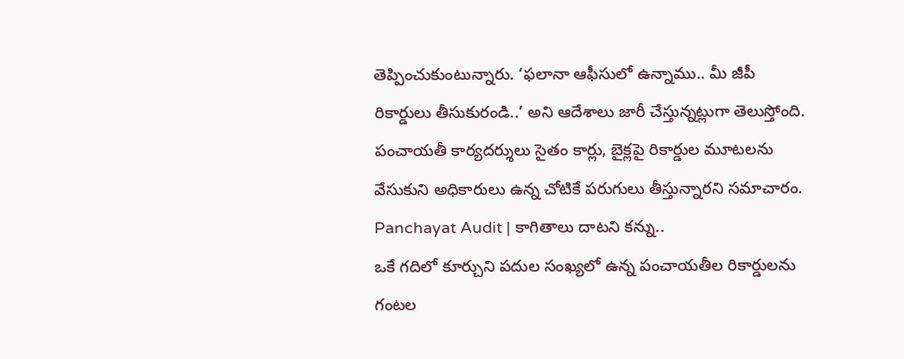తెప్పించుకుంటున్నారు. ‘ఫలానా ఆఫీసులో ఉన్నాము.. మీ జీపీ రికార్డులు తీసుకురండి..’ అని ఆదేశాలు జారీ చేస్తున్నట్లుగా తెలుస్తోంది. పంచాయతీ కార్యదర్శులు సైతం కార్లు, బైక్లపై రికార్డుల మూటలను వేసుకుని అధికారులు ఉన్న చోటికే పరుగులు తీస్తున్నారని సమాచారం.
Panchayat Audit | కాగితాలు దాటని కన్ను..
ఒకే గదిలో కూర్చుని పదుల సంఖ్యలో ఉన్న పంచాయతీల రికార్డులను గంటల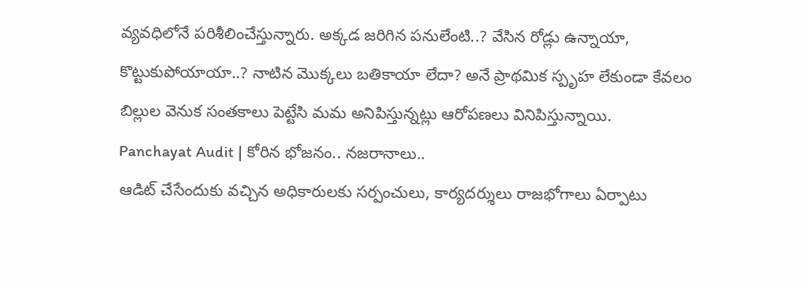వ్యవధిలోనే పరిశీలించేస్తున్నారు. అక్కడ జరిగిన పనులేంటి..? వేసిన రోడ్లు ఉన్నాయా, కొట్టుకుపోయాయా..? నాటిన మొక్కలు బతికాయా లేదా? అనే ప్రాథమిక స్పృహ లేకుండా కేవలం బిల్లుల వెనుక సంతకాలు పెట్టేసి మమ అనిపిస్తున్నట్లు ఆరోపణలు వినిపిస్తున్నాయి.
Panchayat Audit | కోరిన భోజనం.. నజరానాలు..
ఆడిట్ చేసేందుకు వచ్చిన అధికారులకు సర్పంచులు, కార్యదర్శులు రాజభోగాలు ఏర్పాటు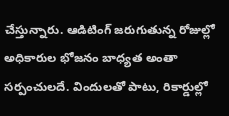చేస్తున్నారు. ఆడిటింగ్ జరుగుతున్న రోజుల్లో అధికారుల భోజనం బాధ్యత అంతా సర్పంచులదే. విందులతో పాటు, రికార్డుల్లో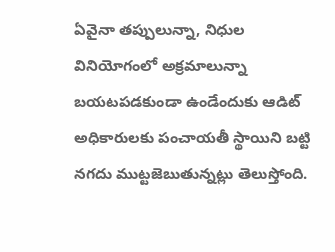ఏవైనా తప్పులున్నా, నిధుల వినియోగంలో అక్రమాలున్నా బయటపడకుండా ఉండేందుకు ఆడిట్ అధికారులకు పంచాయతీ స్థాయిని బట్టి నగదు ముట్టజెబుతున్నట్లు తెలుస్తోంది.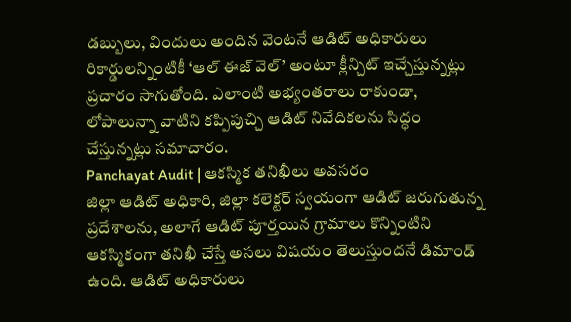డబ్బులు, విందులు అందిన వెంటనే ఆడిట్ అధికారులు రికార్డులన్నింటికీ ‘ఆల్ ఈజ్ వెల్’ అంటూ క్లీన్చిట్ ఇచ్చేస్తున్నట్లు ప్రచారం సాగుతోంది. ఎలాంటి అభ్యంతరాలు రాకుండా, లోపాలున్నా వాటిని కప్పిపుచ్చి ఆడిట్ నివేదికలను సిద్ధం చేస్తున్నట్లు సమాచారం.
Panchayat Audit | ఆకస్మిక తనిఖీలు అవసరం
జిల్లా ఆడిట్ అధికారి, జిల్లా కలెక్టర్ స్వయంగా ఆడిట్ జరుగుతున్న ప్రదేశాలను, అలాగే ఆడిట్ పూర్తయిన గ్రామాలు కొన్నింటిని ఆకస్మికంగా తనిఖీ చేస్తే అసలు విషయం తెలుస్తుందనే డిమాండ్ ఉంది. ఆడిట్ అధికారులు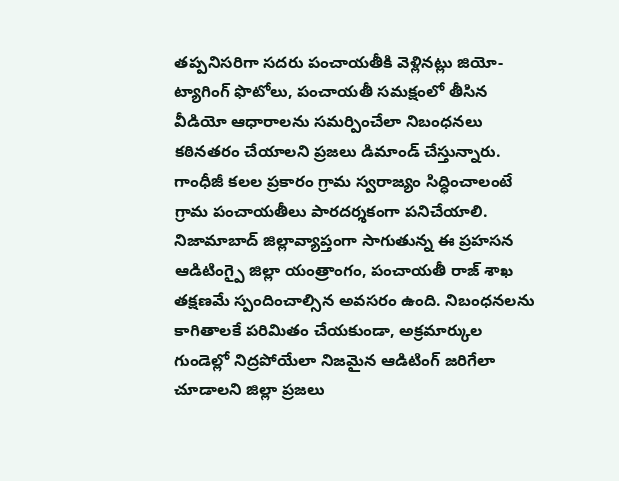తప్పనిసరిగా సదరు పంచాయతీకి వెళ్లినట్లు జియో-ట్యాగింగ్ ఫొటోలు, పంచాయతీ సమక్షంలో తీసిన వీడియో ఆధారాలను సమర్పించేలా నిబంధనలు కఠినతరం చేయాలని ప్రజలు డిమాండ్ చేస్తున్నారు. గాంధీజీ కలల ప్రకారం గ్రామ స్వరాజ్యం సిద్ధించాలంటే గ్రామ పంచాయతీలు పారదర్శకంగా పనిచేయాలి. నిజామాబాద్ జిల్లావ్యాప్తంగా సాగుతున్న ఈ ప్రహసన ఆడిటింగ్పై జిల్లా యంత్రాంగం, పంచాయతీ రాజ్ శాఖ తక్షణమే స్పందించాల్సిన అవసరం ఉంది. నిబంధనలను కాగితాలకే పరిమితం చేయకుండా, అక్రమార్కుల గుండెల్లో నిద్రపోయేలా నిజమైన ఆడిటింగ్ జరిగేలా చూడాలని జిల్లా ప్రజలు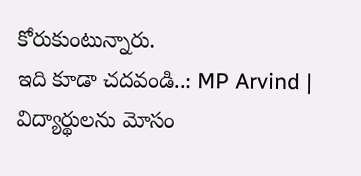కోరుకుంటున్నారు.
ఇది కూడా చదవండి..: MP Arvind | విద్యార్థులను మోసం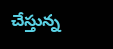చేస్తున్న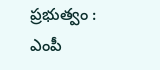ప్రభుత్వం : ఎంపీ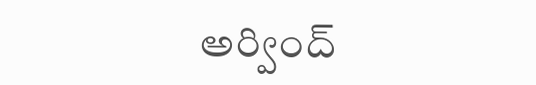అర్వింద్